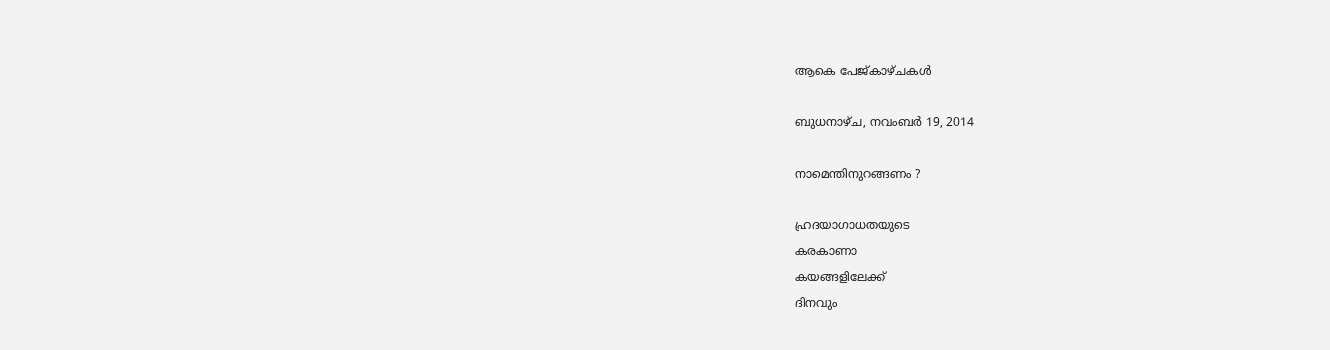ആകെ പേജ്‌കാഴ്‌ചകള്‍

ബുധനാഴ്‌ച, നവംബർ 19, 2014

നാമെന്തിനുറങ്ങണം ?

ഹ്രദയാഗാധതയുടെ
കരകാണാ
കയങ്ങളിലേക്ക്
ദിനവും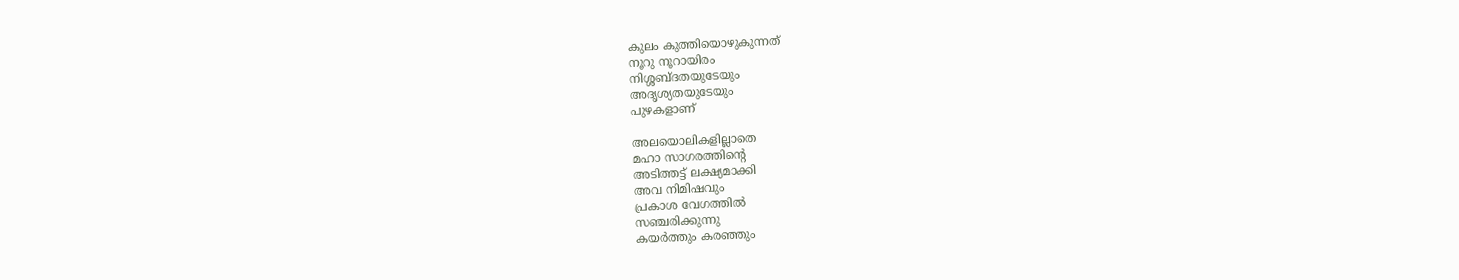കുലം കുത്തിയൊഴുകുന്നത്
നൂറു നൂറായിരം
നിശ്ശബ്ദതയുടേയും
അദൃശ്യതയുടേയും
പുഴകളാണ്

അലയൊലികളില്ലാതെ
മഹാ സാഗരത്തിന്റെ
അടിത്തട്ട് ലക്ഷ്യമാക്കി
അവ നിമിഷവും
പ്രകാശ വേഗത്തിൽ
സഞ്ചരിക്കുന്നു
കയർത്തും കരഞ്ഞും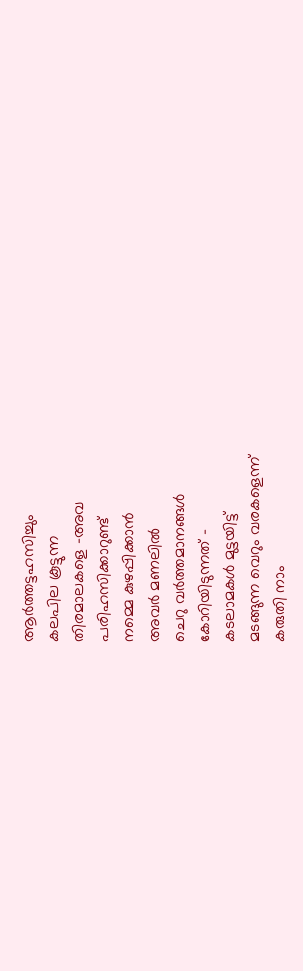ആർത്തട്ടഹസിച്ചും
കലപില കൂട്ടുന്ന
തിരമാലകളെ -അവ
പരിഹസിക്കാറുണ്ട്
നമ്മെ കുഴപ്പിക്കാൻ
അവർ മണലിൽ
ചെറു വർത്തമാനങ്ങൾ
കോറിയിടുന്നത് -
കടലാമകൾ മുട്ടയിട്ട്
മടങ്ങുന്ന വെറും വരകളെന്ന്
കരുതി നാം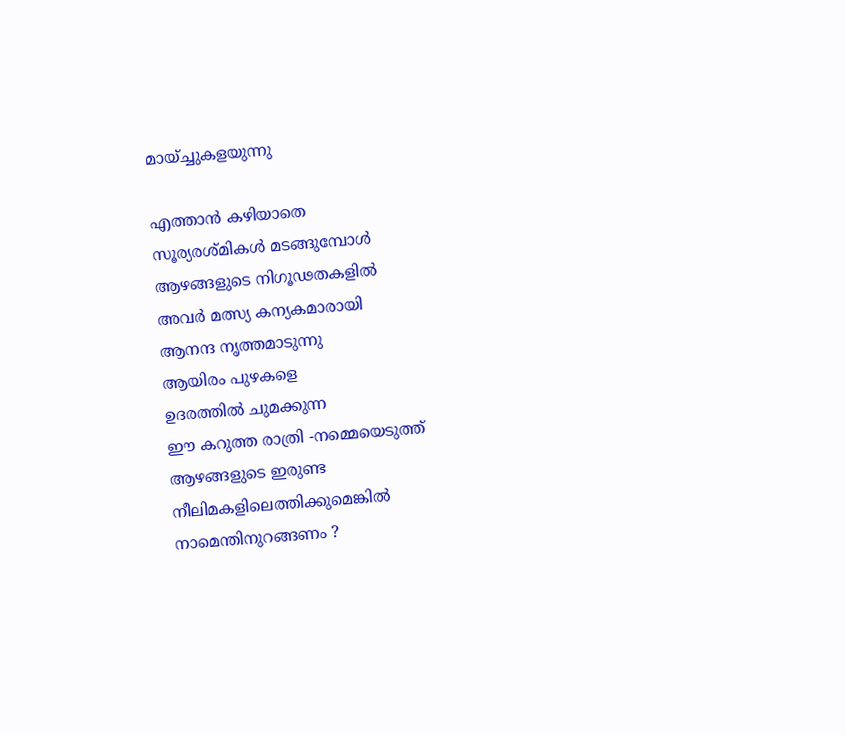മായ്ച്ചുകളയുന്നു

എത്താൻ കഴിയാതെ
സൂര്യരശ്മികൾ മടങ്ങുമ്പോൾ
ആഴങ്ങളുടെ നിഗൂഢതകളിൽ
അവർ മത്സ്യ കന്യകമാരായി
ആനന്ദ നൃത്തമാടുന്നു
ആയിരം പുഴകളെ
ഉദരത്തിൽ ചുമക്കുന്ന
ഈ കറുത്ത രാത്രി -നമ്മെയെടുത്ത്
ആഴങ്ങളുടെ ഇരുണ്ട
നീലിമകളിലെത്തിക്കുമെങ്കിൽ
നാമെന്തിനുറങ്ങണം ?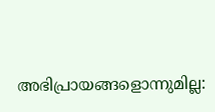അഭിപ്രായങ്ങളൊന്നുമില്ല: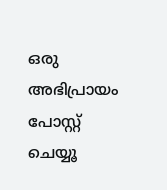ഒരു അഭിപ്രായം പോസ്റ്റ് ചെയ്യൂ